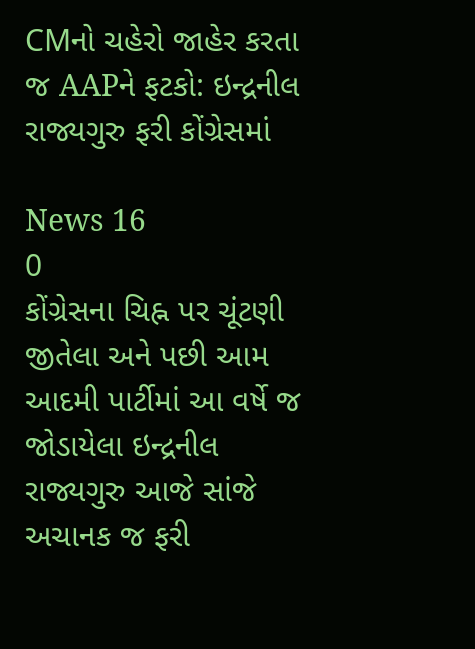CMનો ચહેરો જાહેર કરતા જ AAPને ફટકો: ઇન્દ્રનીલ રાજ્યગુરુ ફરી કોંગ્રેસમાં

News 16
0
કોંગ્રેસના ચિહ્ન પર ચૂંટણી જીતેલા અને પછી આમ આદમી પાર્ટીમાં આ વર્ષે જ જોડાયેલા ઇન્દ્રનીલ રાજ્યગુરુ આજે સાંજે અચાનક જ ફરી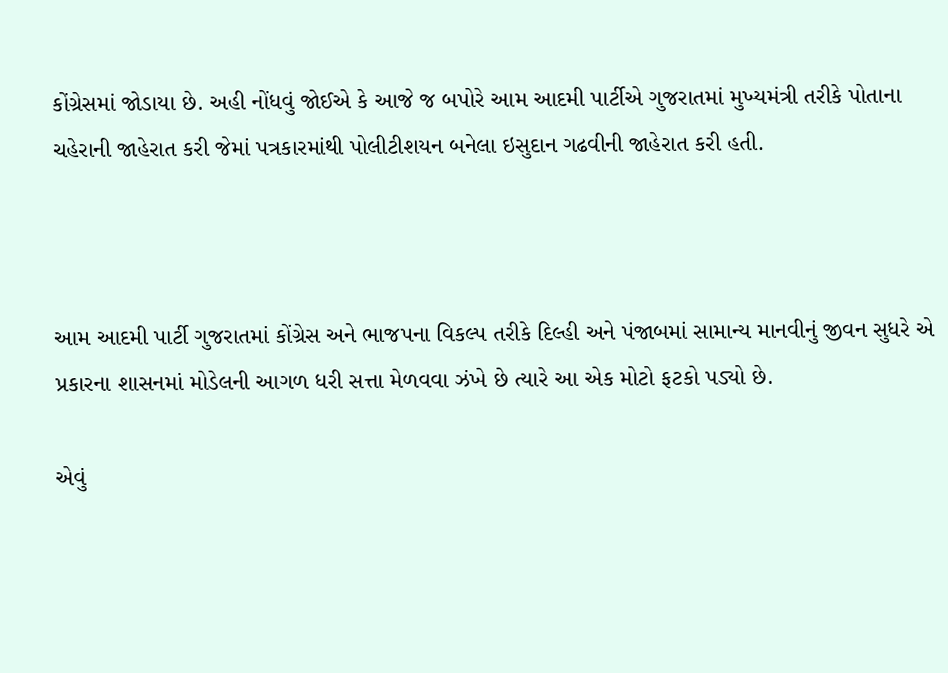કોંગ્રેસમાં જોડાયા છે. અહી નોંધવું જોઈએ કે આજે જ બપોરે આમ આદમી પાર્ટીએ ગુજરાતમાં મુખ્યમંત્રી તરીકે પોતાના ચહેરાની જાહેરાત કરી જેમાં પત્રકારમાંથી પોલીટીશયન બનેલા ઇસુદાન ગઢવીની જાહેરાત કરી હતી.



આમ આદમી પાર્ટી ગુજરાતમાં કોંગ્રેસ અને ભાજપના વિકલ્પ તરીકે દિલ્હી અને પંજાબમાં સામાન્ય માનવીનું જીવન સુધરે એ પ્રકારના શાસનમાં મોડેલની આગળ ધરી સત્તા મેળવવા ઝંખે છે ત્યારે આ એક મોટો ફટકો પડ્યો છે.

એવું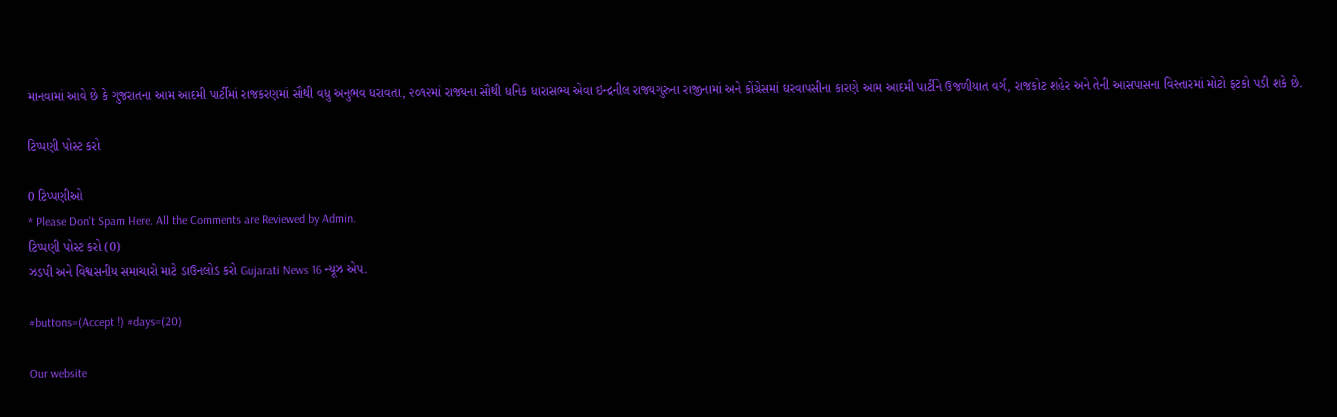માનવામાં આવે છે કે ગુજરાતના આમ આદમી પાર્ટીમાં રાજકરણમાં સૌથી વધુ અનુભવ ધરાવતા, ૨૦૧૨માં રાજ્યના સૌથી ધનિક ધારાસભ્ય એવા ઇન્દ્રનીલ રાજ્યગુરુના રાજીનામાં અને કોંગ્રેસમાં ઘરવાપસીના કારણે આમ આદમી પાર્ટીને ઉજળીયાત વર્ગ, રાજકોટ શહેર અને તેની આસપાસના વિસ્તારમાં મોટો ફટકો પડી શકે છે.

ટિપ્પણી પોસ્ટ કરો

0 ટિપ્પણીઓ
* Please Don't Spam Here. All the Comments are Reviewed by Admin.
ટિપ્પણી પોસ્ટ કરો (0)
ઝડપી અને વિશ્વસનીય સમાચારો માટે ડાઉનલોડ કરો Gujarati News 16 ન્યૂઝ એપ.

#buttons=(Accept !) #days=(20)

Our website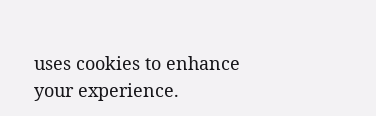uses cookies to enhance your experience.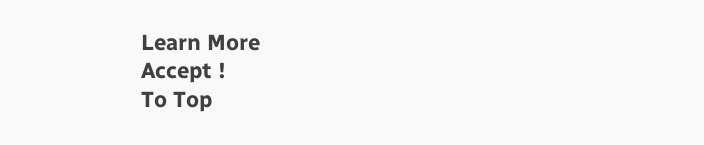Learn More
Accept !
To Top